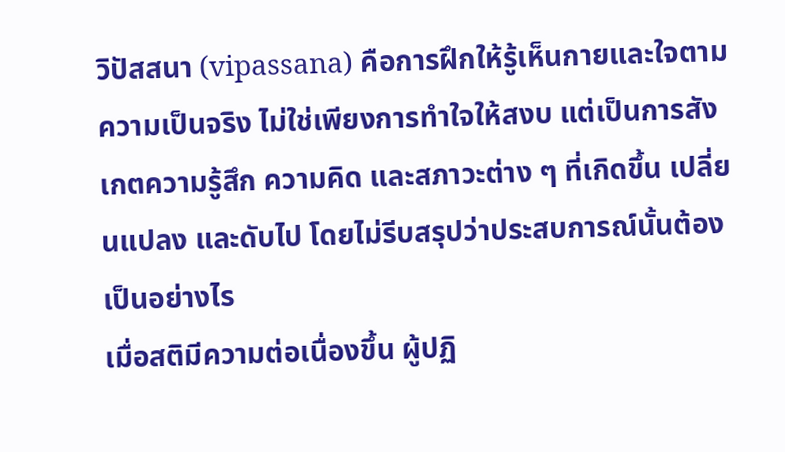วิปัสสนา (vipassana) คือการฝึกให้รู้เห็นกายและใจตามความเป็นจริง ไม่ใช่เพียงการทำใจให้สงบ แต่เป็นการสังเกตความรู้สึก ความคิด และสภาวะต่าง ๆ ที่เกิดขึ้น เปลี่ยนแปลง และดับไป โดยไม่รีบสรุปว่าประสบการณ์นั้นต้องเป็นอย่างไร
เมื่อสติมีความต่อเนื่องขึ้น ผู้ปฏิ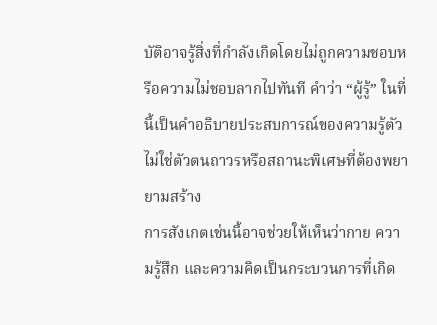บัติอาจรู้สิ่งที่กำลังเกิดโดยไม่ถูกความชอบหรือความไม่ชอบลากไปทันที คำว่า “ผู้รู้” ในที่นี้เป็นคำอธิบายประสบการณ์ของความรู้ตัว ไม่ใช่ตัวตนถาวรหรือสถานะพิเศษที่ต้องพยายามสร้าง
การสังเกตเช่นนี้อาจช่วยให้เห็นว่ากาย ความรู้สึก และความคิดเป็นกระบวนการที่เกิด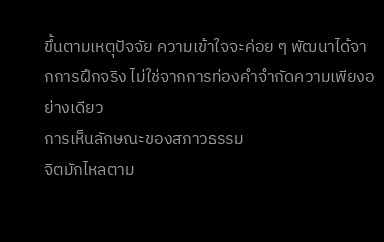ขึ้นตามเหตุปัจจัย ความเข้าใจจะค่อย ๆ พัฒนาได้จากการฝึกจริง ไม่ใช่จากการท่องคำจำกัดความเพียงอย่างเดียว
การเห็นลักษณะของสภาวธรรม
จิตมักไหลตาม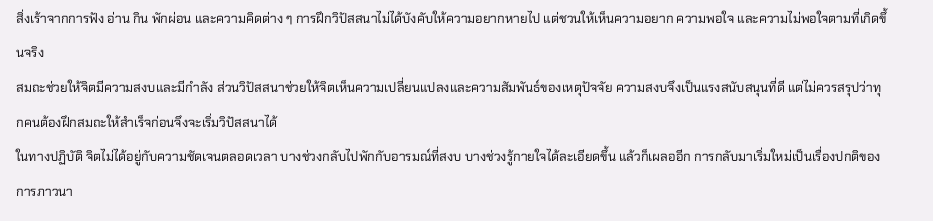สิ่งเร้าจากการฟัง อ่าน กิน พักผ่อน และความคิดต่าง ๆ การฝึกวิปัสสนาไม่ได้บังคับให้ความอยากหายไป แต่ชวนให้เห็นความอยาก ความพอใจ และความไม่พอใจตามที่เกิดขึ้นจริง
สมถะช่วยให้จิตมีความสงบและมีกำลัง ส่วนวิปัสสนาช่วยให้จิตเห็นความเปลี่ยนแปลงและความสัมพันธ์ของเหตุปัจจัย ความสงบจึงเป็นแรงสนับสนุนที่ดี แต่ไม่ควรสรุปว่าทุกคนต้องฝึกสมถะให้สำเร็จก่อนจึงจะเริ่มวิปัสสนาได้
ในทางปฏิบัติ จิตไม่ได้อยู่กับความชัดเจนตลอดเวลา บางช่วงกลับไปพักกับอารมณ์ที่สงบ บางช่วงรู้กายใจได้ละเอียดขึ้น แล้วก็เผลออีก การกลับมาเริ่มใหม่เป็นเรื่องปกติของการภาวนา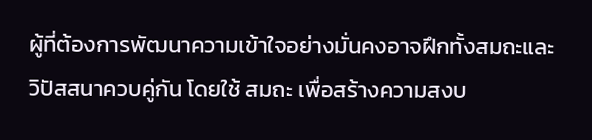ผู้ที่ต้องการพัฒนาความเข้าใจอย่างมั่นคงอาจฝึกทั้งสมถะและวิปัสสนาควบคู่กัน โดยใช้ สมถะ เพื่อสร้างความสงบ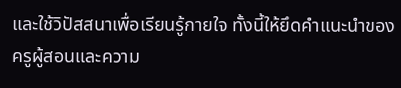และใช้วิปัสสนาเพื่อเรียนรู้กายใจ ทั้งนี้ให้ยึดคำแนะนำของครูผู้สอนและความ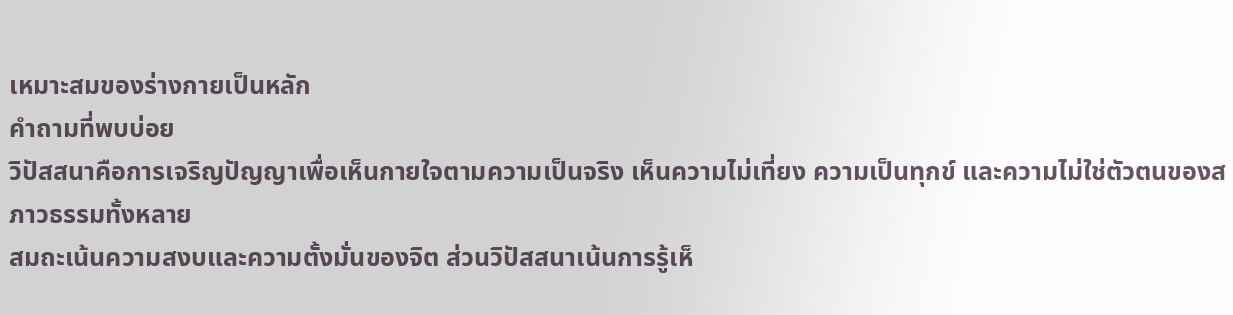เหมาะสมของร่างกายเป็นหลัก
คำถามที่พบบ่อย
วิปัสสนาคือการเจริญปัญญาเพื่อเห็นกายใจตามความเป็นจริง เห็นความไม่เที่ยง ความเป็นทุกข์ และความไม่ใช่ตัวตนของสภาวธรรมทั้งหลาย
สมถะเน้นความสงบและความตั้งมั่นของจิต ส่วนวิปัสสนาเน้นการรู้เห็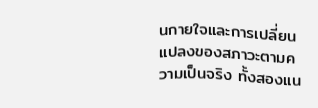นกายใจและการเปลี่ยนแปลงของสภาวะตามความเป็นจริง ทั้งสองแน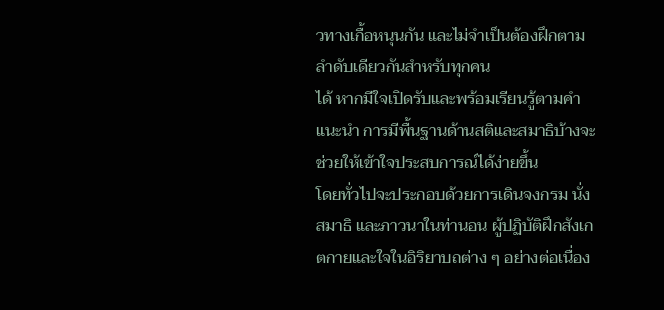วทางเกื้อหนุนกัน และไม่จำเป็นต้องฝึกตามลำดับเดียวกันสำหรับทุกคน
ได้ หากมีใจเปิดรับและพร้อมเรียนรู้ตามคำแนะนำ การมีพื้นฐานด้านสติและสมาธิบ้างจะช่วยให้เข้าใจประสบการณ์ได้ง่ายขึ้น
โดยทั่วไปจะประกอบด้วยการเดินจงกรม นั่งสมาธิ และภาวนาในท่านอน ผู้ปฏิบัติฝึกสังเกตกายและใจในอิริยาบถต่าง ๆ อย่างต่อเนื่อง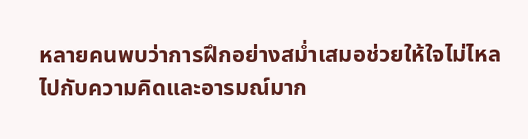หลายคนพบว่าการฝึกอย่างสม่ำเสมอช่วยให้ใจไม่ไหลไปกับความคิดและอารมณ์มาก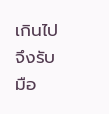เกินไป จึงรับมือ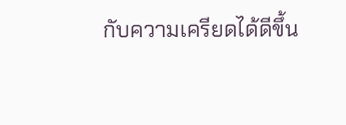กับความเครียดได้ดีขึ้น